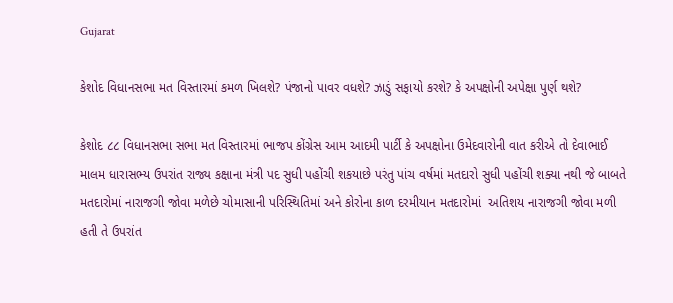Gujarat

કેશોદ વિધાનસભા મત વિસ્તારમાં કમળ ખિલશે? પંજાનો પાવર વધશે? ઝાડું સફાયો કરશે? કે અપક્ષોની અપેક્ષા પુર્ણ થશે?

કેશોદ ૮૮ વિધાનસભા સભા મત વિસ્તારમાં ભાજપ કોંગ્રેસ આમ આદમી પાર્ટી કે અપક્ષોના ઉમેદવારોની વાત કરીએ તો દેવાભાઈ માલમ ધારાસભ્ય ઉપરાંત રાજ્ય કક્ષાના મંત્રી પદ સુધી પહોંચી શકયાછે પરંતુ પાંચ વર્ષમાં મતદારો સુધી પહોંચી શક્યા નથી જે બાબતે મતદારોમાં નારાજગી જોવા મળેછે ચોમાસાની પરિસ્થિતિમાં અને કોરોના કાળ દરમીયાન મતદારોમાં  અતિશય નારાજગી જોવા મળી હતી તે ઉપરાંત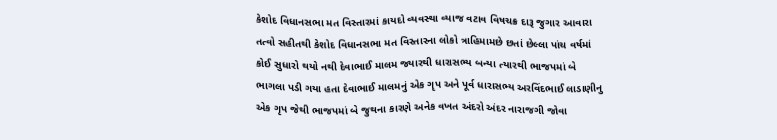કેશોદ વિધાનસભા મત વિસ્તારમાં કાયદો વ્યવસ્થા વ્યાજ વટાવ વિષચક્ર દારૂ જુગાર આવારા તત્વો સહીતથી કેશોદ વિધાનસભા મત વિસ્તારના લોકો ત્રાહિમામછે છતાં છેલ્લા પાંચ વર્ષમાં કોઈ સુધારો થયો નથી દેવાભાઈ માલમ જ્યારથી ધારાસભ્ય બન્યા ત્યારથી ભાજપમાં બે ભાગલા પડી ગયા હતા દેવાભાઈ માલમનું એક ગૃપ અને પૂર્વ ધારાસભ્ય અરવિંદભાઈ લાડાણીનુ એક ગૃપ જેથી ભાજપમાં બે જુથના કારણે અનેક વખત અંદરો અંદર નારાજગી જોવા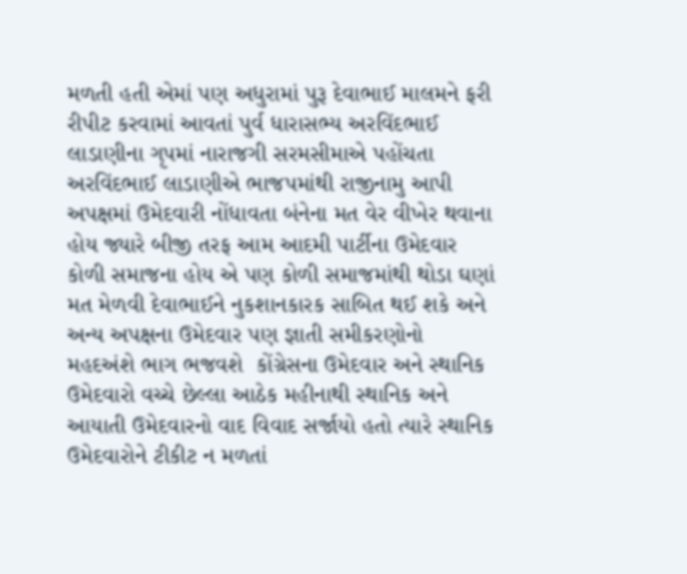મળતી હતી એમાં પણ અધુરામાં પુરૂ દેવાભાઈ માલમને ફરી રીપીટ કરવામાં આવતાં પુર્વ ધારાસભ્ય અરવિંદભાઈ લાડાણીના ગૃપમાં નારાજગી સરમસીમાએ પહોંચતા અરવિંદભાઈ લાડાણીએ ભાજપમાંથી રાજીનામુ આપી અપક્ષમાં ઉમેદવારી નોંધાવતા બંનેના મત વેર વીખેર થવાના હોય જ્યારે બીજી તરફ આમ આદમી પાર્ટીના ઉમેદવાર કોળી સમાજના હોય એ પણ કોળી સમાજમાંથી થોડા ઘણાં મત મેળવી દેવાભાઈને નુકશાનકારક સાબિત થઈ શકે અને અન્ય અપક્ષના ઉમેદવાર પણ જ્ઞાતી સમીકરણોનો મહદઅંશે ભાગ ભજવશે  કોંગ્રેસના ઉમેદવાર અને સ્થાનિક ઉમેદવારો વચ્ચે છેલ્લા આઠેક મહીનાથી સ્થાનિક અને આયાતી ઉમેદવારનો વાદ વિવાદ સર્જાયો હતો ત્યારે સ્થાનિક ઉમેદવારોને ટીકીટ ન મળતાં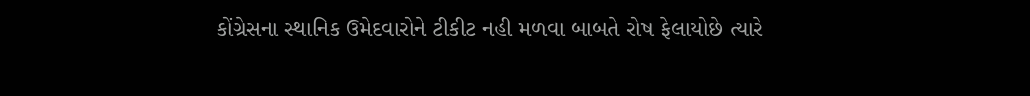કોંગ્રેસના સ્થાનિક ઉમેદવારોને ટીકીટ નહી મળવા બાબતે રોષ ફેલાયોછે ત્યારે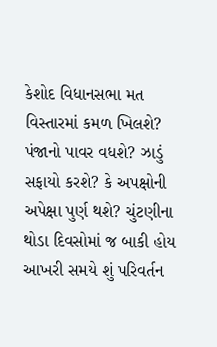કેશોદ વિધાનસભા મત વિસ્તારમાં કમળ ખિલશે? પંજાનો પાવર વધશે? ઝાડું સફાયો કરશે? કે અપક્ષોની અપેક્ષા પુર્ણ થશે? ચુંટણીના થોડા દિવસોમાં જ બાકી હોય આખરી સમયે શું પરિવર્તન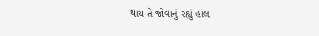થાય તે જોવાનું રહ્યું હાલ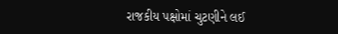રાજકીય પક્ષોમાં ચુટણીને લઈ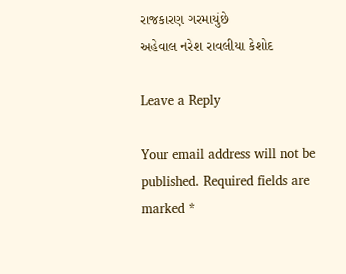રાજકારણ ગરમાયુંછે
અહેવાલ નરેશ રાવલીયા કેશોદ

Leave a Reply

Your email address will not be published. Required fields are marked *